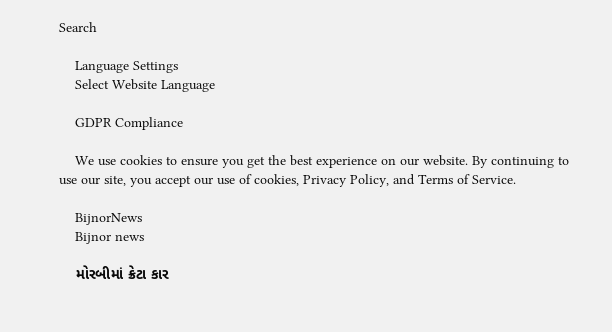Search

    Language Settings
    Select Website Language

    GDPR Compliance

    We use cookies to ensure you get the best experience on our website. By continuing to use our site, you accept our use of cookies, Privacy Policy, and Terms of Service.

    BijnorNews
    Bijnor news

    મોરબીમાં ક્રેટા કાર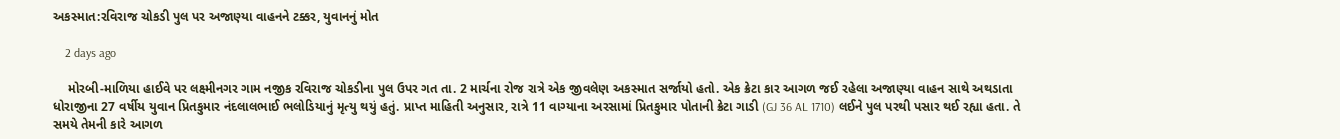અકસ્માત:રવિરાજ ચોકડી પુલ પર અજાણ્યા વાહનને ટક્કર, યુવાનનું મોત

    2 days ago

    મોરબી-માળિયા હાઈવે પર લક્ષ્મીનગર ગામ નજીક રવિરાજ ચોકડીના પુલ ઉપર ગત તા. 2 માર્ચના રોજ રાત્રે એક જીવલેણ અકસ્માત સર્જાયો હતો. એક ક્રેટા કાર આગળ જઈ રહેલા અજાણ્યા વાહન સાથે અથડાતા ધોરાજીના 27 વર્ષીય યુવાન પ્રિતકુમાર નંદલાલભાઈ ભલોડિયાનું મૃત્યુ થયું હતું. પ્રાપ્ત માહિતી અનુસાર, રાત્રે 11 વાગ્યાના અરસામાં પ્રિતકુમાર પોતાની ક્રેટા ગાડી (GJ 36 AL 1710) લઈને પુલ પરથી પસાર થઈ રહ્યા હતા. તે સમયે તેમની કારે આગળ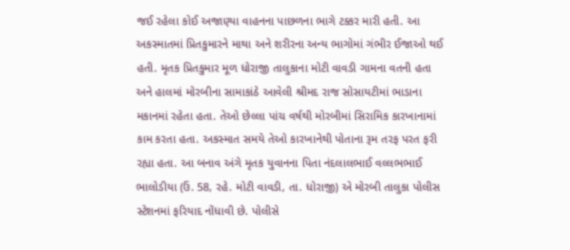જઈ રહેલા કોઈ અજાણ્યા વાહનના પાછળના ભાગે ટક્કર મારી હતી. આ અકસ્માતમાં પ્રિતકુમારને માથા અને શરીરના અન્ય ભાગોમાં ગંભીર ઈજાઓ થઈ હતી. મૃતક પ્રિતકુમાર મૂળ ધોરાજી તાલુકાના મોટી વાવડી ગામના વતની હતા અને હાલમાં મોરબીના સામાકાંઠે આવેલી શ્રીમદ રાજ સોસાયટીમાં ભાડાના મકાનમાં રહેતા હતા. તેઓ છેલ્લા પાંચ વર્ષથી મોરબીમાં સિરામિક કારખાનામાં કામ કરતા હતા. અકસ્માત સમયે તેઓ કારખાનેથી પોતાના રૂમ તરફ પરત ફરી રહ્યા હતા. આ બનાવ અંગે મૃતક યુવાનના પિતા નંદલાલભાઈ વલ્લભભાઈ ભાલોડીયા (ઉં. 58, રહે. મોટી વાવડી, તા. ધોરાજી) એ મોરબી તાલુકા પોલીસ સ્ટેશનમાં ફરિયાદ નોંધાવી છે. પોલીસે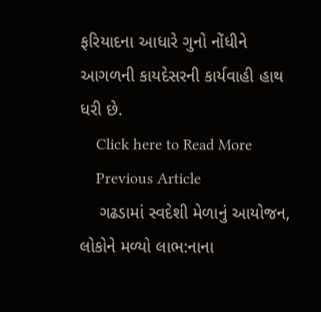ફરિયાદના આધારે ગુનો નોંધીને આગળની કાયદેસરની કાર્યવાહી હાથ ધરી છે.
    Click here to Read More
    Previous Article
    ગઢડામાં સ્વદેશી મેળાનું આયોજન, લોકોને મળ્યો લાભ:નાના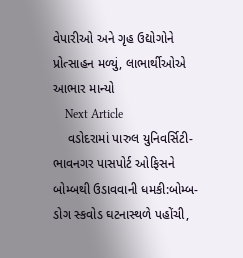વેપારીઓ અને ગૃહ ઉદ્યોગોને પ્રોત્સાહન મળ્યું, લાભાર્થીઓએ આભાર માન્યો
    Next Article
    વડોદરામાં પારુલ યુનિવર્સિટી-ભાવનગર પાસપોર્ટ ઓફિસને બોમ્બથી ઉડાવવાની ધમકી:બોમ્બ-ડોગ સ્કવોડ ઘટનાસ્થળે પહોંચી,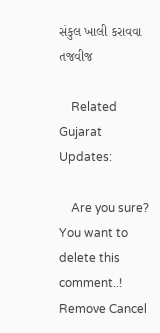સંકુલ ખાલી કરાવવા તજવીજ

    Related Gujarat Updates:

    Are you sure? You want to delete this comment..! Remove Cancel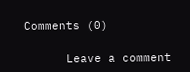Comments (0)

      Leave a comment